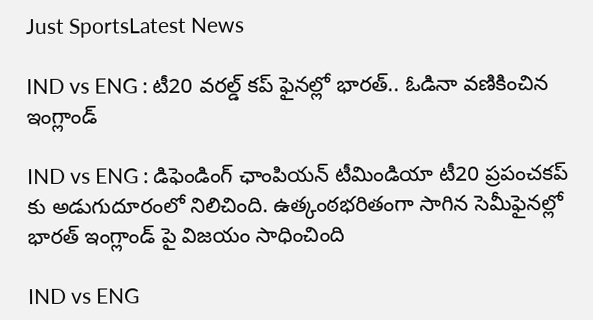Just SportsLatest News

IND vs ENG : టీ20 వరల్డ్ కప్ ఫైనల్లో భారత్.. ఓడినా వణికించిన ఇంగ్లాండ్

IND vs ENG : డిఫెండింగ్ ఛాంపియన్ టీమిండియా టీ20 ప్రపంచకప్ కు అడుగుదూరంలో నిలిచింది. ఉత్కంఠభరితంగా సాగిన సెమీఫైనల్లో భారత్ ఇంగ్లాండ్ పై విజయం సాధించింది

IND vs ENG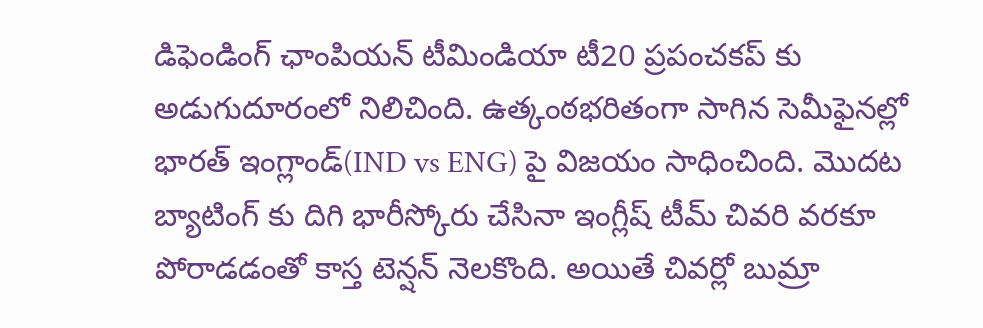డిఫెండింగ్ ఛాంపియన్ టీమిండియా టీ20 ప్రపంచకప్ కు అడుగుదూరంలో నిలిచింది. ఉత్కంఠభరితంగా సాగిన సెమీఫైనల్లో భారత్ ఇంగ్లాండ్(IND vs ENG) పై విజయం సాధించింది. మొదట బ్యాటింగ్ కు దిగి భారీస్కోరు చేసినా ఇంగ్లీష్ టీమ్ చివరి వరకూ పోరాడడంతో కాస్త టెన్షన్ నెలకొంది. అయితే చివర్లో బుమ్రా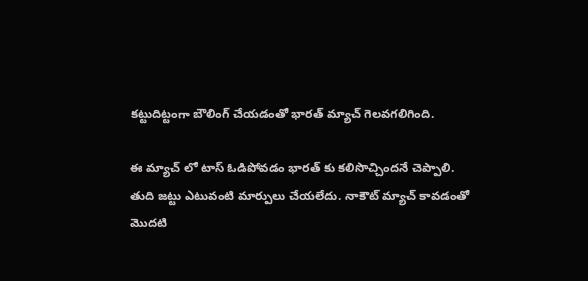కట్టుదిట్టంగా బౌలింగ్ చేయడంతో భారత్ మ్యాచ్ గెలవగలిగింది.

ఈ మ్యాచ్ లో టాస్ ఓడిపోవడం భారత్ కు కలిసొచ్చిందనే చెప్పాలి. తుది జట్టు ఎటువంటి మార్పులు చేయలేదు. నాకౌట్ మ్యాచ్ కావడంతో మొదటి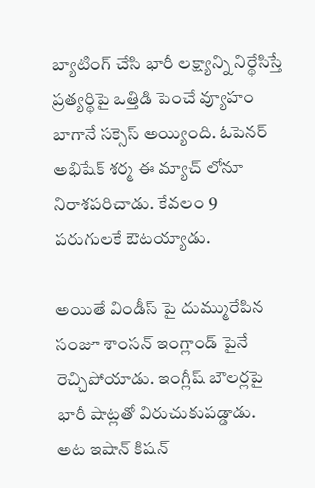బ్యాటింగ్ చేసి భారీ లక్ష్యాన్ని నిర్థేసిస్తే ప్రత్యర్థిపై ఒత్తిడి పెంచే వ్యూహం బాగానే సక్సెస్ అయ్యింది. ఓపెనర్ అభిషేక్ శర్మ ఈ మ్యాచ్ లోనూ నిరాశపరిచాడు. కేవలం 9 పరుగులకే ఔటయ్యాడు.

అయితే విండీస్ పై దుమ్మురేపిన సంజూ శాంసన్ ఇంగ్లాండ్ పైనే రెచ్చిపోయాడు. ఇంగ్లీష్ బౌలర్లపై భారీ షాట్లతో విరుచుకుపడ్డాడు. అట ఇషాన్ కిషన్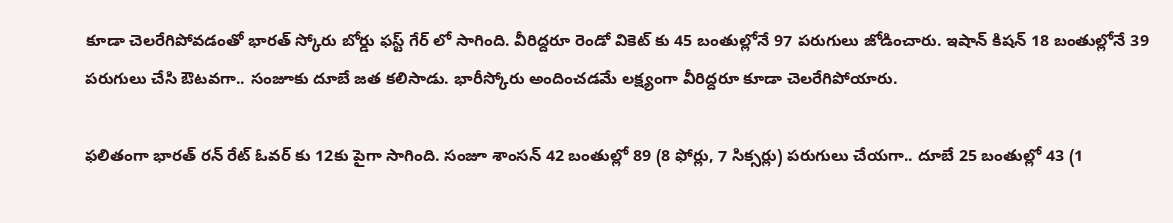కూడా చెలరేగిపోవడంతో భారత్ స్కోరు బోర్డు ఫస్ట్ గేర్ లో సాగింది. వీరిద్దరూ రెండో వికెట్ కు 45 బంతుల్లోనే 97 పరుగులు జోడించారు. ఇషాన్ కిషన్ 18 బంతుల్లోనే 39 పరుగులు చేసి ఔటవగా.. సంజూకు దూబే జత కలిసాడు. భారీస్కోరు అందించడమే లక్ష్యంగా వీరిద్దరూ కూడా చెలరేగిపోయారు.

ఫలితంగా భారత్ రన్ రేట్ ఓవర్ కు 12కు పైగా సాగింది. సంజూ శాంసన్ 42 బంతుల్లో 89 (8 ఫోర్లు, 7 సిక్సర్లు) పరుగులు చేయగా.. దూబే 25 బంతుల్లో 43 (1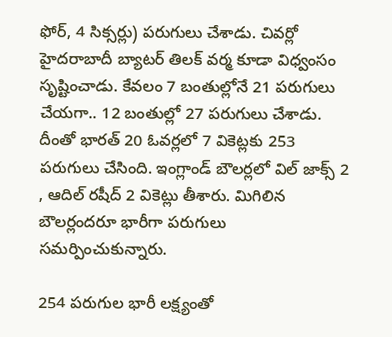ఫోర్, 4 సిక్సర్లు) పరుగులు చేశాడు. చివర్లో హైదరాబాదీ బ్యాటర్ తిలక్ వర్మ కూడా విధ్వంసం సృష్టించాడు. కేవలం 7 బంతుల్లోనే 21 పరుగులు చేయగా.. 12 బంతుల్లో 27 పరుగులు చేశాడు. దీంతో భారత్ 20 ఓవర్లలో 7 వికెట్లకు 253 పరుగులు చేసింది. ఇంగ్లాండ్ బౌలర్లలో విల్ జాక్స్ 2 , ఆదిల్ రషీద్ 2 వికెట్లు తీశారు. మిగిలిన బౌలర్లందరూ భారీగా పరుగులు సమర్పించుకున్నారు.

254 పరుగుల భారీ లక్ష్యంతో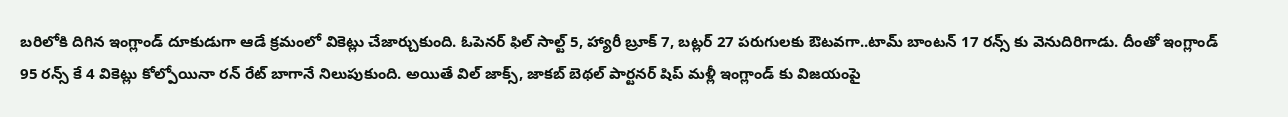బరిలోకి దిగిన ఇంగ్లాండ్ దూకుడుగా ఆడే క్రమంలో వికెట్లు చేజార్చుకుంది. ఓపెనర్ ఫిల్ సాల్ట్ 5, హ్యారీ బ్రూక్ 7, బట్లర్ 27 పరుగులకు ఔటవగా..టామ్ బాంటన్ 17 రన్స్ కు వెనుదిరిగాడు. దీంతో ఇంగ్లాండ్ 95 రన్స్ కే 4 వికెట్లు కోల్పోయినా రన్ రేట్ బాగానే నిలుపుకుంది. అయితే విల్ జాక్స్, జాకబ్ బెథల్ పార్టనర్ షిప్ మళ్లీ ఇంగ్లాండ్ కు విజయంపై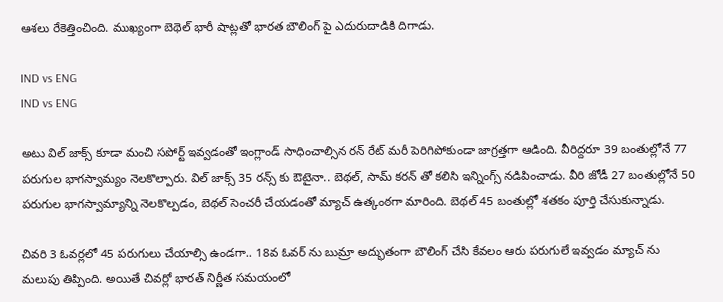ఆశలు రేకెత్తించింది. ముఖ్యంగా బెథెల్ భారీ షాట్లతో భారత బౌలింగ్ పై ఎదురుదాడికి దిగాడు.

IND vs ENG
IND vs ENG

అటు విల్ జాక్స్ కూడా మంచి సపోర్ట్ ఇవ్వడంతో ఇంగ్లాండ్ సాధించాల్సిన రన్ రేట్ మరీ పెరిగిపోకుండా జాగ్రత్తగా ఆడింది. వీరిద్దరూ 39 బంతుల్లోనే 77 పరుగుల భాగస్వామ్యం నెలకొల్పారు. విల్ జాక్స్ 35 రన్స్ కు ఔటైనా.. బెథల్, సామ్ కరన్ తో కలిసి ఇన్నింగ్స్ నడిపించాడు. వీరి జోడీ 27 బంతుల్లోనే 50 పరుగుల భాగస్వామ్యాన్ని నెలకొల్పడం, బెథల్ సెంచరీ చేయడంతో మ్యాచ్ ఉత్కంఠగా మారింది. బెథల్ 45 బంతుల్లో శతకం పూర్తి చేసుకున్నాడు.

చివరి 3 ఓవర్లలో 45 పరుగులు చేయాల్సి ఉండగా.. 18వ ఓవర్ ను బుమ్రా అద్భుతంగా బౌలింగ్ చేసి కేవలం ఆరు పరుగులే ఇవ్వడం మ్యాచ్ ను మలుపు తిప్పింది. అయితే చివర్లో భారత్ నిర్ణీత సమయంలో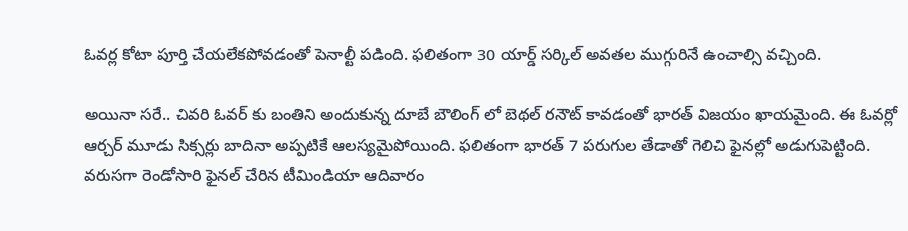ఓవర్ల కోటా పూర్తి చేయలేకపోవడంతో పెనాల్టీ పడింది. ఫలితంగా 30 యార్డ్ సర్కిల్ అవతల ముగ్గురినే ఉంచాల్సి వచ్చింది.

అయినా సరే.. చివరి ఓవర్ కు బంతిని అందుకున్న దూబే బౌలింగ్ లో బెథల్ రనౌట్ కావడంతో భారత్ విజయం ఖాయమైంది. ఈ ఓవర్లో ఆర్చర్ మూడు సిక్సర్లు బాదినా అప్పటికే ఆలస్యమైపోయింది. ఫలితంగా భారత్ 7 పరుగుల తేడాతో గెలిచి ఫైనల్లో అడుగుపెట్టింది. వరుసగా రెండోసారి ఫైనల్ చేరిన టీమిండియా ఆదివారం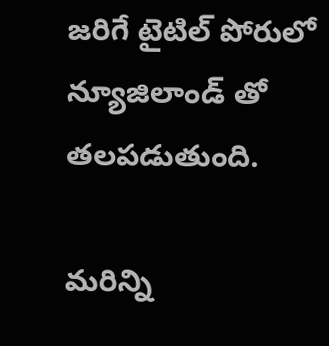జరిగే టైటిల్ పోరులో న్యూజిలాండ్ తో తలపడుతుంది.

మరిన్ని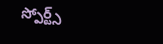స్పోర్ట్స్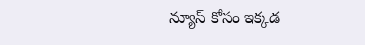న్యూస్ కోసం ఇక్కడ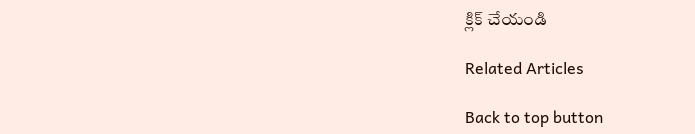క్లిక్ చేయండి

Related Articles

Back to top button